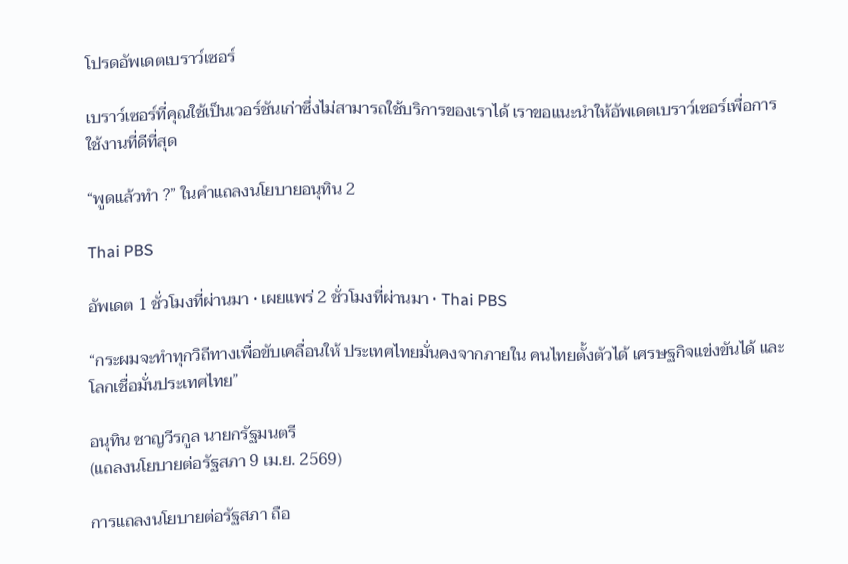โปรดอัพเดตเบราว์เซอร์

เบราว์เซอร์ที่คุณใช้เป็นเวอร์ชันเก่าซึ่งไม่สามารถใช้บริการของเราได้ เราขอแนะนำให้อัพเดตเบราว์เซอร์เพื่อการใช้งานที่ดีที่สุด

“พูดแล้วทำ ?” ในคำแถลงนโยบายอนุทิน 2

Thai PBS

อัพเดต 1 ชั่วโมงที่ผ่านมา • เผยแพร่ 2 ชั่วโมงที่ผ่านมา • Thai PBS

“กระผมจะทำทุกวิถีทางเพื่อขับเคลื่อนให้ ประเทศไทยมั่นคงจากภายใน คนไทยตั้งตัวได้ เศรษฐกิจแข่งขันได้ และโลกเชื่อมั่นประเทศไทย”

อนุทิน ชาญวีรกูล นายกรัฐมนตรี
(แถลงนโยบายต่อรัฐสภา 9 เม.ย. 2569)

การแถลงนโยบายต่อรัฐสภา ถือ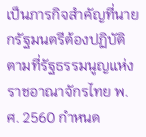เป็นภารกิจสำคัญที่นายกรัฐมนตรีต้องปฏิบัติตามที่รัฐธรรมนูญแห่งราชอาณาจักรไทย พ.ศ. 2560 กำหนด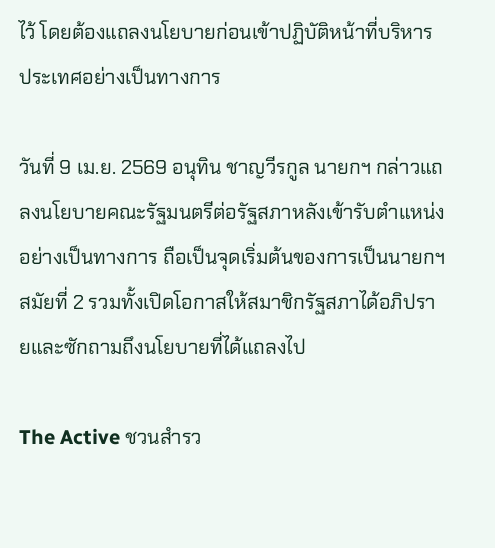ไว้ โดยต้องแถลงนโยบายก่อนเข้าปฏิบัติหน้าที่บริหารประเทศอย่างเป็นทางการ

วันที่ 9 เม.ย. 2569 อนุทิน ชาญวีรกูล นายกฯ กล่าวแถลงนโยบายคณะรัฐมนตรีต่อรัฐสภาหลังเข้ารับตำแหน่งอย่างเป็นทางการ ถือเป็นจุดเริ่มต้นของการเป็นนายกฯ สมัยที่ 2 รวมทั้งเปิดโอกาสให้สมาชิกรัฐสภาได้อภิปรายและซักถามถึงนโยบายที่ได้แถลงไป

The Active ชวนสำรว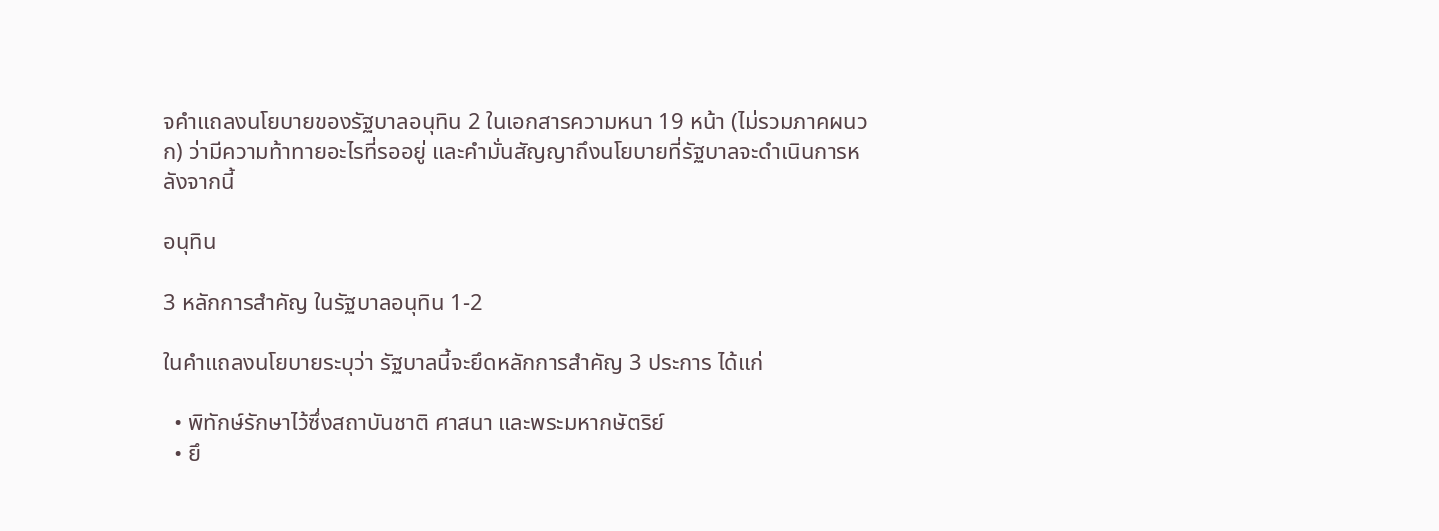จคำแถลงนโยบายของรัฐบาลอนุทิน 2 ในเอกสารความหนา 19 หน้า (ไม่รวมภาคผนวก) ว่ามีความท้าทายอะไรที่รออยู่ และคำมั่นสัญญาถึงนโยบายที่รัฐบาลจะดำเนินการหลังจากนี้

อนุทิน

3 หลักการสำคัญ ในรัฐบาลอนุทิน 1-2

ในคำแถลงนโยบายระบุว่า รัฐบาลนี้จะยึดหลักการสำคัญ 3 ประการ ได้แก่

  • พิทักษ์รักษาไว้ซึ่งสถาบันชาติ ศาสนา และพระมหากษัตริย์
  • ยึ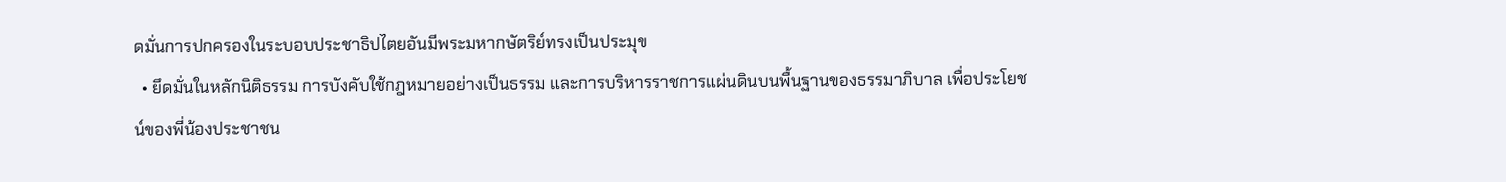ดมั่นการปกครองในระบอบประชาธิปไตยอันมีพระมหากษัตริย์ทรงเป็นประมุข
  • ยึดมั่นในหลักนิติธรรม การบังคับใช้กฎหมายอย่างเป็นธรรม และการบริหารราชการแผ่นดินบนพื้นฐานของธรรมาภิบาล เพื่อประโยชน์ของพี่น้องประชาชน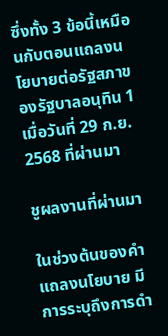ซึ่งทั้ง 3 ข้อนี้เหมือนกับตอนแถลงนโยบายต่อรัฐสภาของรัฐบาลอนุทิน 1 เมื่อวันที่ 29 ก.ย. 2568 ที่ผ่านมา

ชูผลงานที่ผ่านมา

ในช่วงต้นของคำแถลงนโยบาย มีการระบุถึงการดำ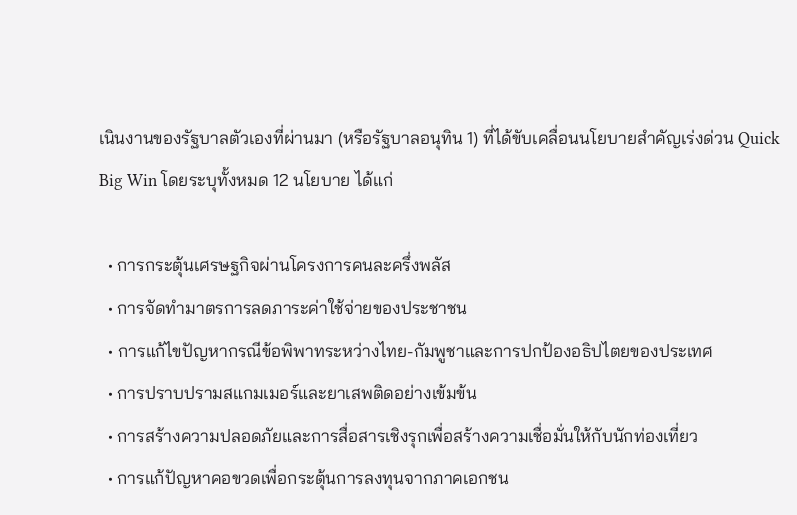เนินงานของรัฐบาลตัวเองที่ผ่านมา (หรือรัฐบาลอนุทิน 1) ที่ได้ขับเคลื่อนนโยบายสำคัญเร่งด่วน Quick Big Win โดยระบุทั้งหมด 12 นโยบาย ได้แก่

  • การกระตุ้นเศรษฐกิจผ่านโครงการคนละครึ่งพลัส
  • การจัดทำมาตรการลดภาระค่าใช้จ่ายของประชาชน
  • การแก้ไขปัญหากรณีข้อพิพาทระหว่างไทย-กัมพูชาและการปกป้องอธิปไตยของประเทศ
  • การปราบปรามสแกมเมอร์และยาเสพติดอย่างเข้มข้น
  • การสร้างความปลอดภัยและการสื่อสารเชิงรุกเพื่อสร้างความเชื่อมั่นให้กับนักท่องเที่ยว
  • การแก้ปัญหาคอขวดเพื่อกระตุ้นการลงทุนจากภาคเอกชน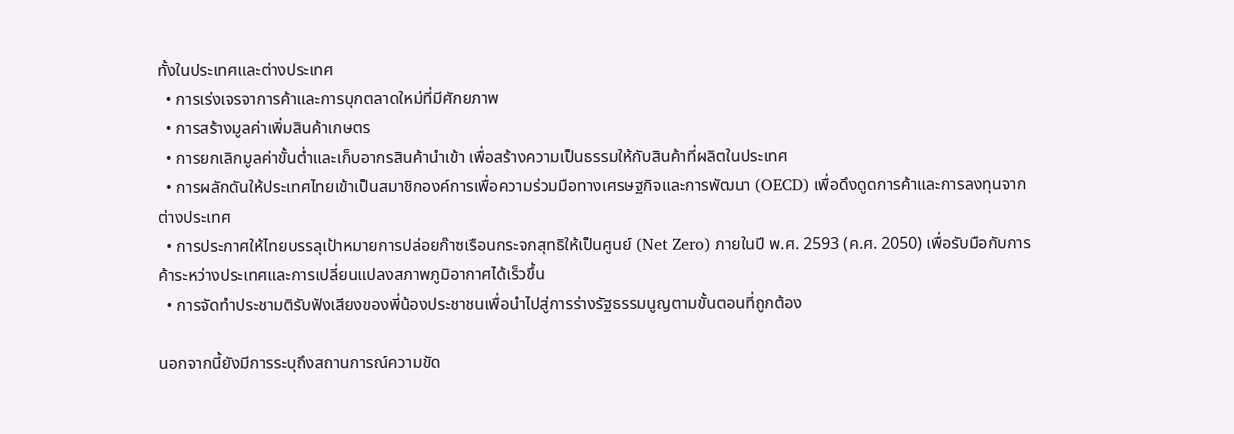ทั้งในประเทศและต่างประเทศ
  • การเร่งเจรจาการค้าและการบุกตลาดใหม่ที่มีศักยภาพ
  • การสร้างมูลค่าเพิ่มสินค้าเกษตร
  • การยกเลิกมูลค่าขั้นต่ำและเก็บอากรสินค้านำเข้า เพื่อสร้างความเป็นธรรมให้กับสินค้าที่ผลิตในประเทศ
  • การผลักดันให้ประเทศไทยเข้าเป็นสมาชิกองค์การเพื่อความร่วมมือทางเศรษฐกิจและการพัฒนา (OECD) เพื่อดึงดูดการค้าและการลงทุนจากต่างประเทศ
  • การประกาศให้ไทยบรรลุเป้าหมายการปล่อยก๊าซเรือนกระจกสุทธิให้เป็นศูนย์ (Net Zero) ภายในปี พ.ศ. 2593 (ค.ศ. 2050) เพื่อรับมือกับการค้าระหว่างประเทศและการเปลี่ยนแปลงสภาพภูมิอากาศได้เร็วขึ้น
  • การจัดทำประชามติรับฟังเสียงของพี่น้องประชาชนเพื่อนำไปสู่การร่างรัฐธรรมนูญตามขั้นตอนที่ถูกต้อง

นอกจากนี้ยังมีการระบุถึงสถานการณ์ความขัด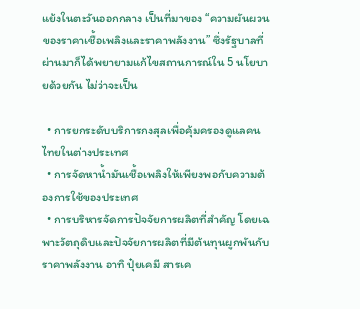แย้งในตะวันออกกลาง เป็นที่มาของ “ความผันผวนของราคาเชื้อเพลิงและราคาพลังงาน” ซึ่งรัฐบาลที่ผ่านมาก็ได้พยายามแก้ไขสถานการณ์ใน 5 นโยบายด้วยกัน ไม่ว่าจะเป็น

  • การยกระดับบริการกงสุลเพื่อคุ้มครองดูแลคนไทยในต่างประเทศ
  • การจัดหาน้ำมันเชื้อเพลิงให้เพียงพอกับความต้องการใช้ของประเทศ
  • การบริหารจัดการปัจจัยการผลิตที่สำคัญ โดยเฉพาะวัตถุดิบและปัจจัยการผลิตที่มีต้นทุนผูกพันกับราคาพลังงาน อาทิ ปุ๋ยเคมี สารเค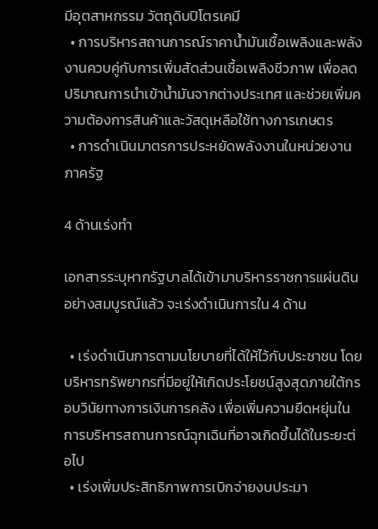มีอุตสาหกรรม วัตถุดิบปิโตรเคมี
  • การบริหารสถานการณ์ราคาน้ำมันเชื้อเพลิงและพลังงานควบคู่กับการเพิ่มสัดส่วนเชื้อเพลิงชีวภาพ เพื่อลดปริมาณการนำเข้าน้ำมันจากต่างประเทศ และช่วยเพิ่มความต้องการสินค้าและวัสดุเหลือใช้ทางการเกษตร
  • การดำเนินมาตรการประหยัดพลังงานในหน่วยงานภาครัฐ

4 ด้านเร่งทำ

เอกสารระบุหากรัฐบาลได้เข้ามาบริหารราชการแผ่นดินอย่างสมบูรณ์แล้ว จะเร่งดำเนินการใน 4 ด้าน

  • เร่งดำเนินการตามนโยบายที่ได้ให้ไว้กับประชาชน โดยบริหารทรัพยากรที่มีอยู่ให้เกิดประโยชน์สูงสุดภายใต้กรอบวินัยทางการเงินการคลัง เพื่อเพิ่มความยืดหยุ่นในการบริหารสถานการณ์ฉุกเฉินที่อาจเกิดขึ้นได้ในระยะต่อไป
  • เร่งเพิ่มประสิทธิภาพการเบิกจ่ายงบประมา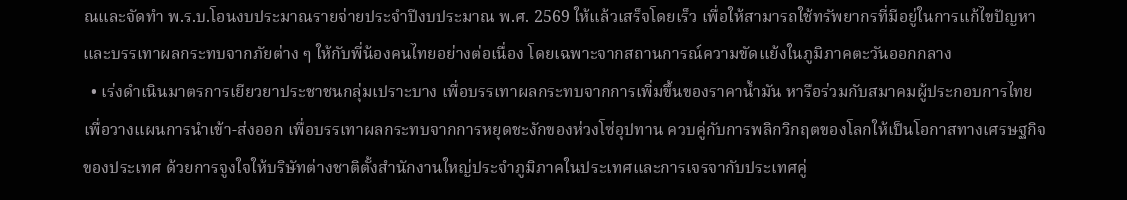ณและจัดทำ พ.ร.บ.โอนงบประมาณรายจ่ายประจำปีงบประมาณ พ.ศ. 2569 ให้แล้วเสร็จโดยเร็ว เพื่อให้สามารถใช้ทรัพยากรที่มีอยู่ในการแก้ไขปัญหาและบรรเทาผลกระทบจากภัยต่าง ๆ ให้กับพี่น้องคนไทยอย่างต่อเนื่อง โดยเฉพาะจากสถานการณ์ความขัดแย้งในภูมิภาคตะวันออกกลาง
  • เร่งดำเนินมาตรการเยียวยาประชาชนกลุ่มเปราะบาง เพื่อบรรเทาผลกระทบจากการเพิ่มขึ้นของราคาน้ำมัน หารือร่วมกับสมาคมผู้ประกอบการไทยเพื่อวางแผนการนำเข้า-ส่งออก เพื่อบรรเทาผลกระทบจากการหยุดชะงักของห่วงโซ่อุปทาน ควบคู่กับการพลิกวิกฤตของโลกให้เป็นโอกาสทางเศรษฐกิจของประเทศ ด้วยการจูงใจให้บริษัทต่างชาติตั้งสำนักงานใหญ่ประจำภูมิภาคในประเทศและการเจรจากับประเทศคู่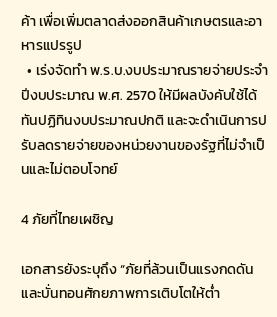ค้า เพื่อเพิ่มตลาดส่งออกสินค้าเกษตรและอาหารแปรรูป
  • เร่งจัดทำ พ.ร.บ.งบประมาณรายจ่ายประจำปีงบประมาณ พ.ศ. 2570 ให้มีผลบังคับใช้ได้ทันปฏิทินงบประมาณปกติ และจะดำเนินการปรับลดรายจ่ายของหน่วยงานของรัฐที่ไม่จำเป็นและไม่ตอบโจทย์

4 ภัยที่ไทยเผชิญ

เอกสารยังระบุถึง “ภัยที่ล้วนเป็นแรงกดดันและบั่นทอนศักยภาพการเติบโตให้ต่ำ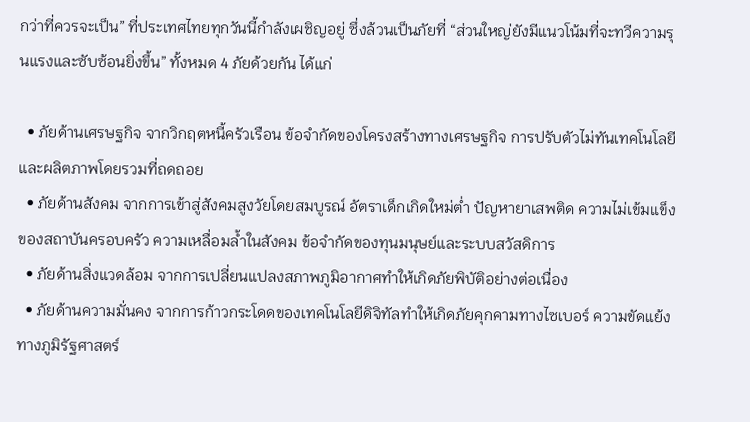กว่าที่ควรจะเป็น” ที่ประเทศไทยทุกวันนี้กำลังเผชิญอยู่ ซึ่งล้วนเป็นภัยที่ “ส่วนใหญ่ยังมีแนวโน้มที่จะทวีความรุนแรงและซับซ้อนยิ่งขึ้น” ทั้งหมด 4 ภัยด้วยกัน ได้แก่

  • ภัยด้านเศรษฐกิจ จากวิกฤตหนี้ครัวเรือน ข้อจำกัดของโครงสร้างทางเศรษฐกิจ การปรับตัวไม่ทันเทคโนโลยี และผลิตภาพโดยรวมที่ถดถอย
  • ภัยด้านสังคม จากการเข้าสู่สังคมสูงวัยโดยสมบูรณ์ อัตราเด็กเกิดใหม่ต่ำ ปัญหายาเสพติด ความไม่เข้มแข็งของสถาบันครอบครัว ความเหลื่อมล้ำในสังคม ข้อจำกัดของทุนมนุษย์และระบบสวัสดิการ
  • ภัยด้านสิ่งแวดล้อม จากการเปลี่ยนแปลงสภาพภูมิอากาศทำให้เกิดภัยพิบัติอย่างต่อเนื่อง
  • ภัยด้านความมั่นคง จากการก้าวกระโดดของเทคโนโลยีดิจิทัลทำให้เกิดภัยคุกคามทางไซเบอร์ ความขัดแย้งทางภูมิรัฐศาสตร์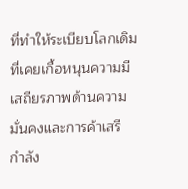ที่ทำให้ระเบียบโลกเดิมที่เคยเกื้อหนุนความมีเสถียรภาพด้านความมั่นคงและการค้าเสรี กำลัง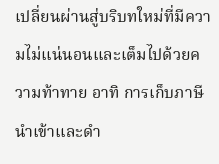เปลี่ยนผ่านสู่บริบทใหม่ที่มีความไม่แน่นอนและเต็มไปด้วยความท้าทาย อาทิ การเก็บภาษีนำเข้าและดำ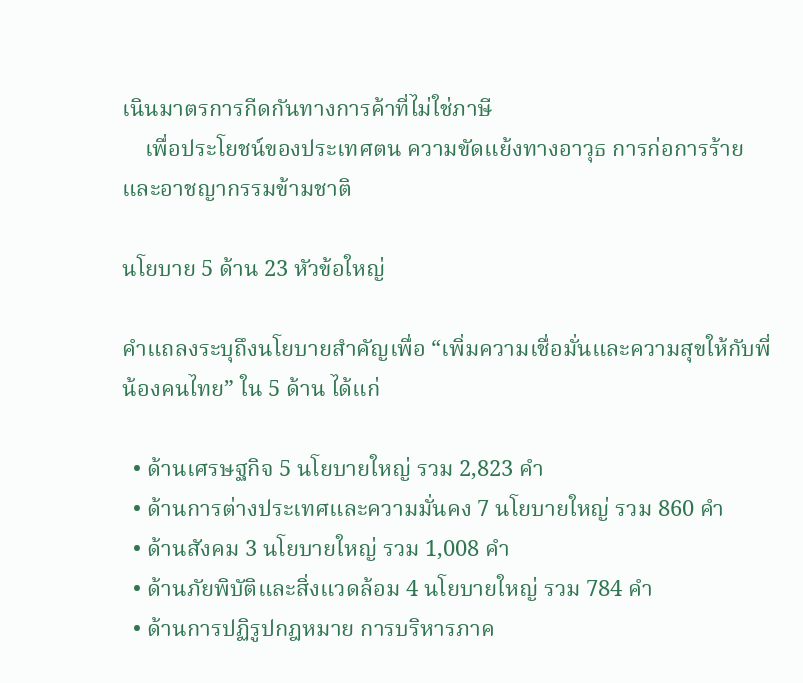เนินมาตรการกีดกันทางการค้าที่ไม่ใช่ภาษี
    เพื่อประโยชน์ของประเทศตน ความขัดแย้งทางอาวุธ การก่อการร้ายและอาชญากรรมข้ามชาติ

นโยบาย 5 ด้าน 23 หัวข้อใหญ่

คำแถลงระบุถึงนโยบายสำคัญเพื่อ “เพิ่มความเชื่อมั่นและความสุขให้กับพี่น้องคนไทย” ใน 5 ด้าน ได้แก่

  • ด้านเศรษฐกิจ 5 นโยบายใหญ่ รวม 2,823 คำ
  • ด้านการต่างประเทศและความมั่นคง 7 นโยบายใหญ่ รวม 860 คำ
  • ด้านสังคม 3 นโยบายใหญ่ รวม 1,008 คำ
  • ด้านภัยพิบัติและสิ่งแวดล้อม 4 นโยบายใหญ่ รวม 784 คำ
  • ด้านการปฏิรูปกฎหมาย การบริหารภาค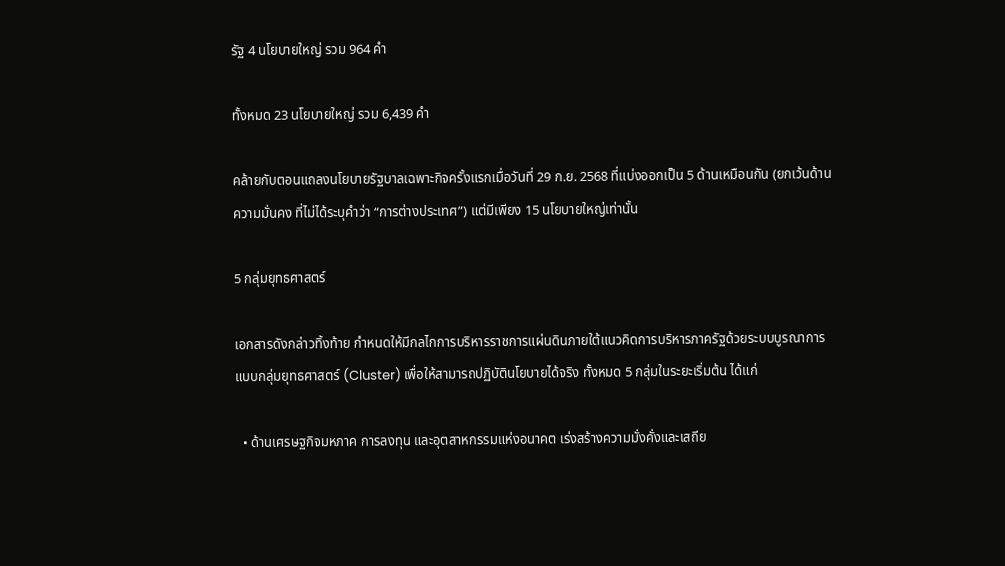รัฐ 4 นโยบายใหญ่ รวม 964 คำ

ทั้งหมด 23 นโยบายใหญ่ รวม 6,439 คำ

คล้ายกับตอนแถลงนโยบายรัฐบาลเฉพาะกิจครั้งแรกเมื่อวันที่ 29 ก.ย. 2568 ที่แบ่งออกเป็น 5 ด้านเหมือนกัน (ยกเว้นด้านความมั่นคง ที่ไม่ได้ระบุคำว่า “การต่างประเทศ”) แต่มีเพียง 15 นโยบายใหญ่เท่านั้น

5 กลุ่มยุทธศาสตร์

เอกสารดังกล่าวทิ้งท้าย กำหนดให้มีกลไกการบริหารราชการแผ่นดินภายใต้แนวคิดการบริหารภาครัฐด้วยระบบบูรณาการแบบกลุ่มยุทธศาสตร์ (Cluster) เพื่อให้สามารถปฏิบัตินโยบายได้จริง ทั้งหมด 5 กลุ่มในระยะเริ่มต้น ได้แก่

  • ด้านเศรษฐกิจมหภาค การลงทุน และอุตสาหกรรมแห่งอนาคต เร่งสร้างความมั่งคั่งและเสถีย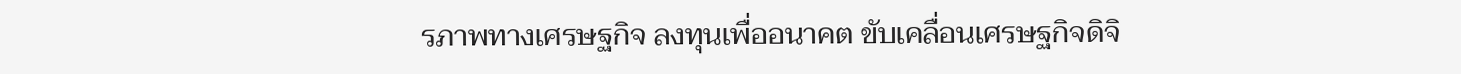รภาพทางเศรษฐกิจ ลงทุนเพื่ออนาคต ขับเคลื่อนเศรษฐกิจดิจิ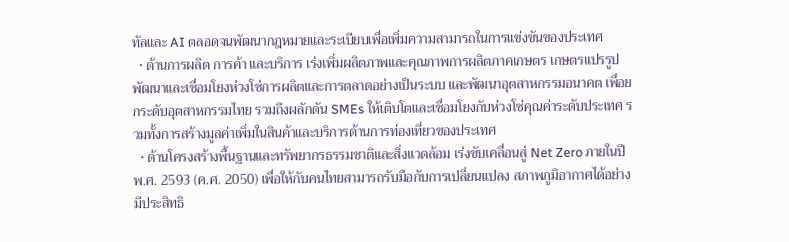ทัลและ AI ตลอดจนพัฒนากฎหมายและระเบียบเพื่อเพิ่มความสามารถในการแข่งขันของประเทศ
  • ด้านการผลิต การค้า และบริการ เร่งเพิ่มผลิตภาพและคุณภาพการผลิตภาคเกษตร เกษตรแปรรูป พัฒนาและเชื่อมโยงห่วงโซ่การผลิตและการตลาดอย่างเป็นระบบ และพัฒนาอุตสาหกรรมอนาคต เพื่อยกระดับอุตสาหกรรมไทย รวมถึงผลักดัน SMEs ให้เติบโตและเชื่อมโยงกับห่วงโซ่คุณค่าระดับประเทศ รวมทั้งการสร้างมูลค่าเพิ่มในสินค้าและบริการด้านการท่องเที่ยวของประเทศ
  • ด้านโครงสร้างพื้นฐานและทรัพยากรธรรมชาติและสิ่งแวดล้อม เร่งขับเคลื่อนสู่ Net Zero ภายในปี พ.ศ. 2593 (ค.ศ. 2050) เพื่อให้กับคนไทยสามารถรับมือกับการเปลี่ยนแปลง สภาพภูมิอากาศได้อย่างมีประสิทธิ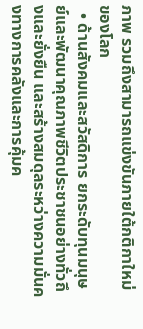ภาพ รวมถึงสามารถแข่งขันภายใต้กติกาใหม่ของโลก
  • ด้านสังคมและสวัสดิการ ยกระดับทุนมนุษย์และพัฒนาคุณภาพชีวิตประชาชนอย่างทั่วถึงและยั่งยืน และสร้างสมดุลระหว่างความมั่นคงทางการคลังและการคุ้มค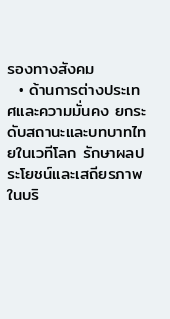รองทางสังคม
  • ด้านการต่างประเทศและความมั่นคง ยกระดับสถานะและบทบาทไทยในเวทีโลก รักษาผลประโยชน์และเสถียรภาพในบริ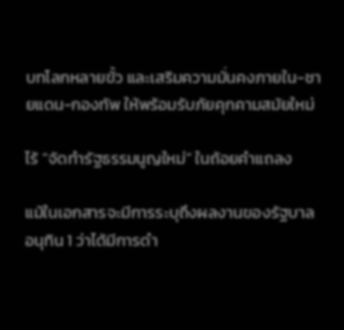บทโลกหลายขั้ว และเสริมความมั่นคงภายใน-ชายแดน-กองทัพ ให้พร้อมรับภัยคุกคามสมัยใหม่

ไร้ “จัดทำรัฐธรรมนูญใหม่” ในถ้อยคำแถลง

แม้ในเอกสารจะมีการระบุถึงผลงานของรัฐบาลอนุทิน 1 ว่าได้มีการดำ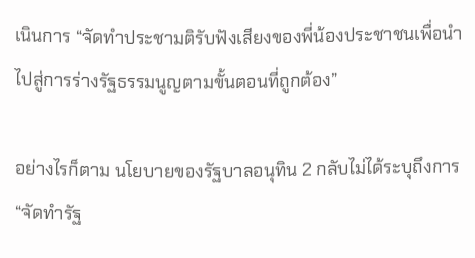เนินการ “จัดทำประชามติรับฟังเสียงของพี่น้องประชาชนเพื่อนำไปสู่การร่างรัฐธรรมนูญตามขั้นตอนที่ถูกต้อง”

อย่างไรก็ตาม นโยบายของรัฐบาลอนุทิน 2 กลับไม่ได้ระบุถึงการ “จัดทำรัฐ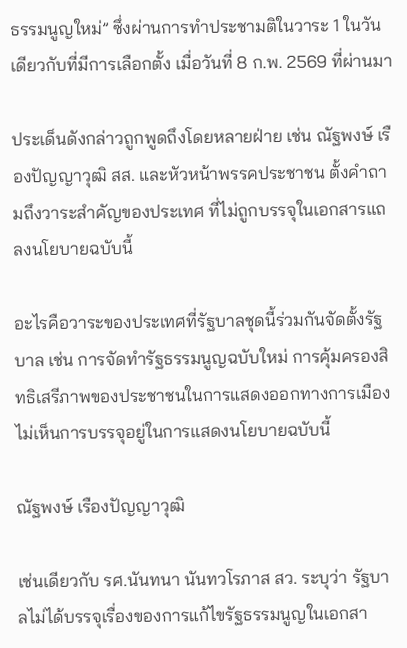ธรรมนูญใหม่” ซึ่งผ่านการทำประชามติในวาระ 1 ในวันเดียวกับที่มีการเลือกตั้ง เมื่อวันที่ 8 ก.พ. 2569 ที่ผ่านมา

ประเด็นดังกล่าวถูกพูดถึงโดยหลายฝ่าย เช่น ณัฐพงษ์ เรืองปัญญาวุฒิ สส. และหัวหน้าพรรคประชาชน ตั้งคำถามถึงวาระสำคัญของประเทศ ที่ไม่ถูกบรรจุในเอกสารแถลงนโยบายฉบับนี้

อะไรคือวาระของประเทศที่รัฐบาลชุดนี้ร่วมกันจัดตั้งรัฐบาล เช่น การจัดทำรัฐธรรมนูญฉบับใหม่ การคุ้มครองสิทธิเสรีภาพของประชาชนในการแสดงออกทางการเมือง ไม่เห็นการบรรจุอยู่ในการแสดงนโยบายฉบับนี้

ณัฐพงษ์ เรืองปัญญาวุฒิ

เช่นเดียวกับ รศ.นันทนา นันทวโรภาส สว. ระบุว่า รัฐบาลไม่ได้บรรจุเรื่องของการแก้ไขรัฐธรรมนูญในเอกสา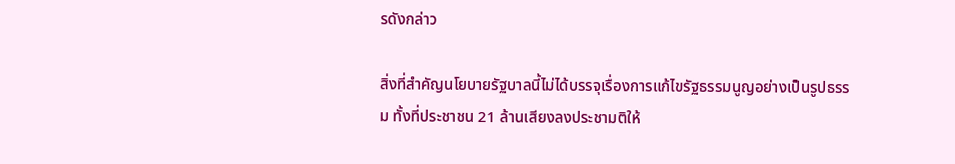รดังกล่าว

สิ่งที่สำคัญนโยบายรัฐบาลนี้ไม่ได้บรรจุเรื่องการแก้ไขรัฐธรรมนูญอย่างเป็นรูปธรรม ทั้งที่ประชาชน 21 ล้านเสียงลงประชามติให้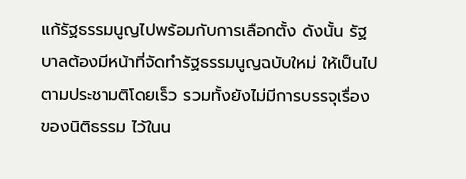แก้รัฐธรรมนูญไปพร้อมกับการเลือกตั้ง ดังนั้น รัฐบาลต้องมีหน้าที่จัดทำรัฐธรรมนูญฉบับใหม่ ให้เป็นไปตามประชามติโดยเร็ว รวมทั้งยังไม่มีการบรรจุเรื่องของนิติธรรม ไว้ในน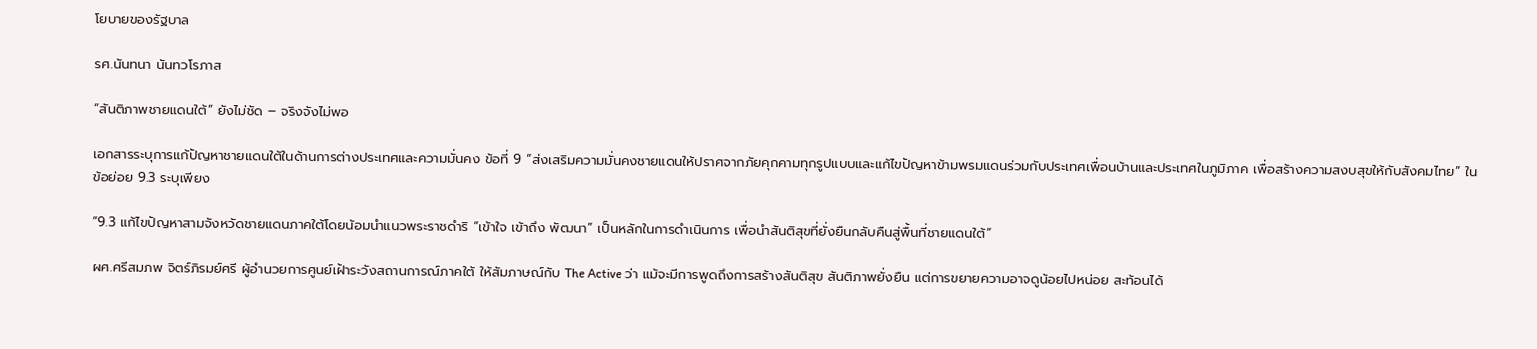โยบายของรัฐบาล

รศ.นันทนา นันทวโรภาส

“สันติภาพชายแดนใต้” ยังไม่ชัด – จริงจังไม่พอ

เอกสารระบุการแก้ปัญหาชายแดนใต้ในด้านการต่างประเทศและความมั่นคง ข้อที่ 9 “ส่งเสริมความมั่นคงชายแดนให้ปราศจากภัยคุกคามทุกรูปแบบและแก้ไขปัญหาข้ามพรมแดนร่วมกับประเทศเพื่อนบ้านและประเทศในภูมิภาค เพื่อสร้างความสงบสุขให้กับสังคมไทย” ในข้อย่อย 9.3 ระบุเพียง

“9.3 แก้ไขปัญหาสามจังหวัดชายแดนภาคใต้โดยน้อมนำแนวพระราชดำริ “เข้าใจ เข้าถึง พัฒนา” เป็นหลักในการดำเนินการ เพื่อนำสันติสุขที่ยั่งยืนกลับคืนสู่พื้นที่ชายแดนใต้”

ผศ.ศรีสมภพ จิตร์ภิรมย์ศรี ผู้อำนวยการศูนย์เฝ้าระวังสถานการณ์ภาคใต้ ให้สัมภาษณ์กับ The Active ว่า แม้จะมีการพูดถึงการสร้างสันติสุข สันติภาพยั่งยืน แต่การขยายความอาจดูน้อยไปหน่อย สะท้อนได้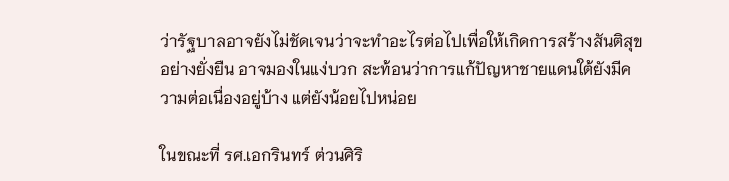ว่ารัฐบาลอาจยังไม่ชัดเจนว่าจะทำอะไรต่อไปเพื่อให้เกิดการสร้างสันติสุขอย่างยั่งยืน อาจมองในแง่บวก สะท้อนว่าการแก้ปัญหาชายแดนใต้ยังมีความต่อเนื่องอยู่บ้าง แต่ยังน้อยไปหน่อย

ในขณะที่ รศ.เอกรินทร์ ต่วนศิริ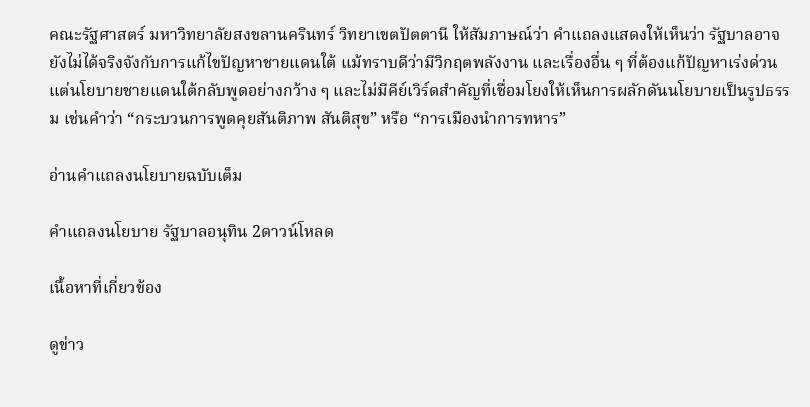คณะรัฐศาสตร์ มหาวิทยาลัยสงขลานครินทร์ วิทยาเขตปัตตานี ให้สัมภาษณ์ว่า คำแถลงแสดงให้เห็นว่า รัฐบาลอาจยังไม่ได้จริงจังกับการแก้ไขปัญหาชายแดนใต้ แม้ทราบดีว่ามีวิกฤตพลังงาน และเรื่องอื่น ๆ ที่ต้องแก้ปัญหาเร่งด่วน แต่นโยบายชายแดนใต้กลับพูดอย่างกว้าง ๆ และไม่มีคีย์เวิร์ดสำคัญที่เชื่อมโยงให้เห็นการผลักดันนโยบายเป็นรูปธรรม เช่นคำว่า “กระบวนการพูดคุยสันติภาพ สันติสุข” หรือ “การเมืองนำการทหาร”

อ่านคำแถลงนโยบายฉบับเต็ม

คำแถลงนโยบาย รัฐบาลอนุทิน 2ดาวน์โหลด

เนื้อหาที่เกี่ยวข้อง

ดูข่าว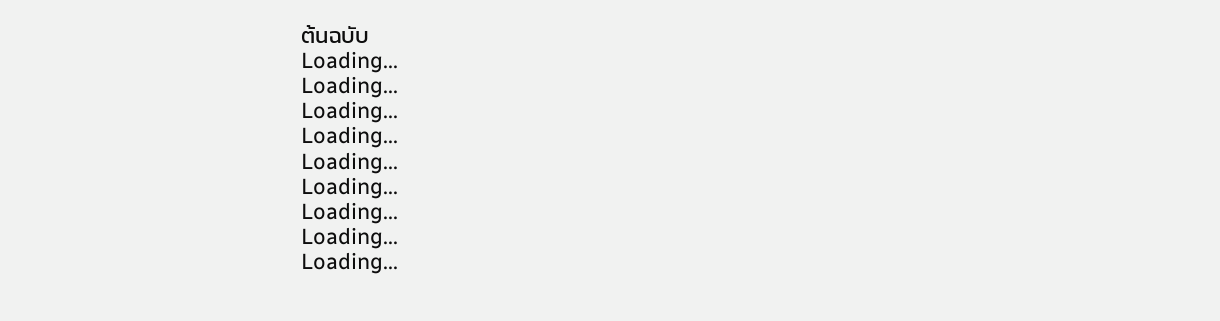ต้นฉบับ
Loading...
Loading...
Loading...
Loading...
Loading...
Loading...
Loading...
Loading...
Loading...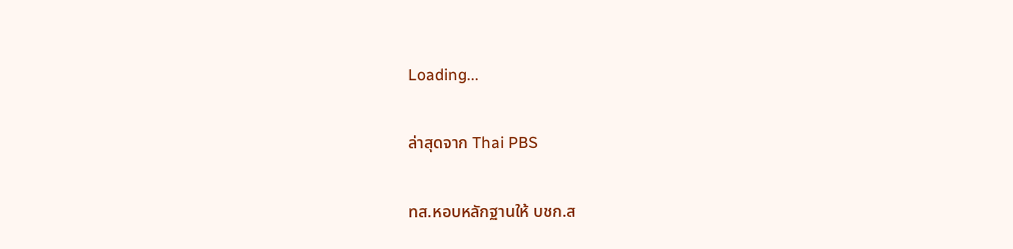Loading...

ล่าสุดจาก Thai PBS

ทส.หอบหลักฐานให้ บชก.ส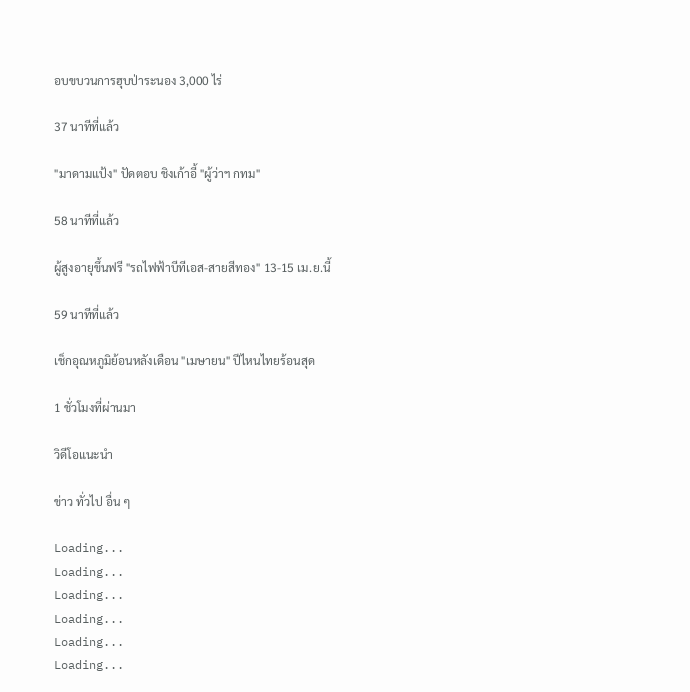อบขบวนการฮุบป่าระนอง 3,000 ไร่

37 นาทีที่แล้ว

"มาดามแป้ง" ปัดตอบ ชิงเก้าอี้ "ผู้ว่าฯ กทม"

58 นาทีที่แล้ว

ผู้สูงอายุขึ้นฟรี "รถไฟฟ้าบีทีเอส-สายสีทอง" 13-15 เม.ย.นี้

59 นาทีที่แล้ว

เช็กอุณหภูมิย้อนหลังเดือน "เมษายน" ปีไหนไทยร้อนสุด

1 ชั่วโมงที่ผ่านมา

วิดีโอแนะนำ

ข่าว ทั่วไป อื่น ๆ

Loading...
Loading...
Loading...
Loading...
Loading...
Loading...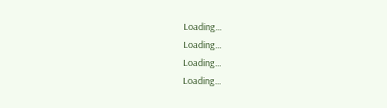Loading...
Loading...
Loading...
Loading...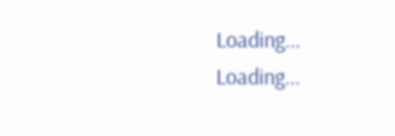Loading...
Loading...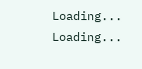Loading...
Loading...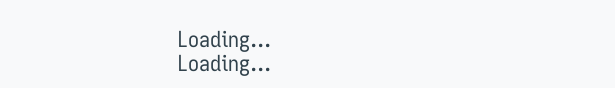Loading...
Loading...